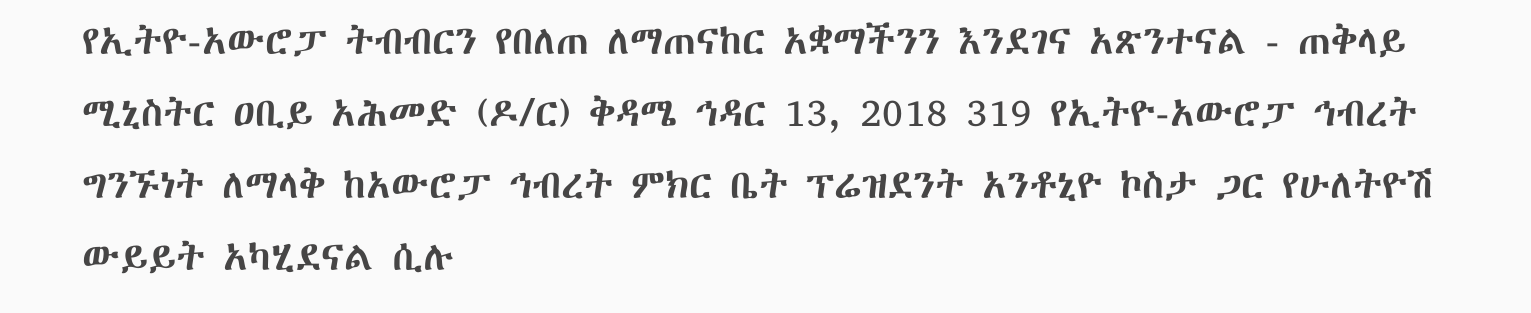የኢትዮ-አውሮፓ ትብብርን የበለጠ ለማጠናከር አቋማችንን እንደገና አጽንተናል - ጠቅላይ ሚኒስትር ዐቢይ አሕመድ (ዶ/ር) ቅዳሜ ኅዳር 13, 2018 319 የኢትዮ-አውሮፓ ኅብረት ግንኙነት ለማላቅ ከአውሮፓ ኅብረት ምክር ቤት ፕሬዝደንት አንቶኒዮ ኮስታ ጋር የሁለትዮሽ ውይይት አካሂደናል ሲሉ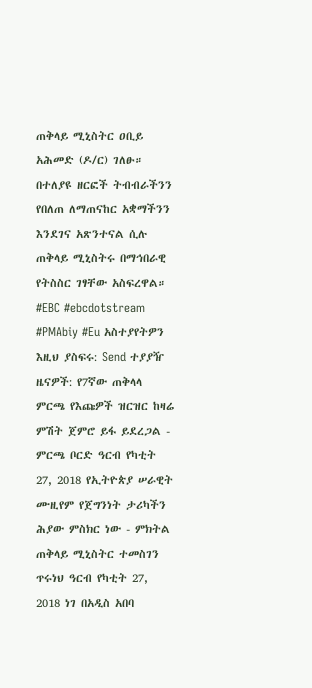ጠቅላይ ሚኒስትር ዐቢይ አሕመድ (ዶ/ር) ገለፁ። በተለያዩ ዘርፎች ትብብራችንን የበለጠ ለማጠናከር አቋማችንን እንደገና አጽንተናል ሲሉ ጠቅላይ ሚኒስትሩ በማኅበራዊ የትስስር ገፃቸው አስፍረዋል። #EBC #ebcdotstream #PMAbiy #Eu አስተያየትዎን እዚህ ያስፍሩ: Send ተያያዥ ዜናዎች: የ7ኛው ጠቅላላ ምርጫ የእጩዎች ዝርዝር ከዛሬ ምሽት ጀምሮ ይፋ ይደረጋል - ምርጫ ቦርድ ዓርብ የካቲት 27, 2018 የኢትዮጵያ ሠራዊት ሙዚየም የጀግንነት ታሪካችን ሕያው ምስክር ነው - ምክትል ጠቅላይ ሚኒስትር ተመስገን ጥሩነህ ዓርብ የካቲት 27, 2018 ነገ በአዲስ አበባ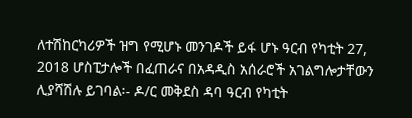ለተሽከርካሪዎች ዝግ የሚሆኑ መንገዶች ይፋ ሆኑ ዓርብ የካቲት 27, 2018 ሆስፒታሎች በፈጠራና በአዳዲስ አሰራሮች አገልግሎታቸውን ሊያሻሽሉ ይገባል፡- ዶ/ር መቅደስ ዳባ ዓርብ የካቲት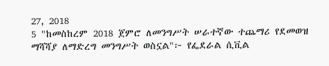27, 2018
5 "ከመስከረም 2018 ጀምሮ ለመንግሥት ሠራተኛው ተጨማሪ የደመወዝ ማሻሻያ ለማድረግ መንግሥት ወስኗል"፦ የፌደራል ሲቪል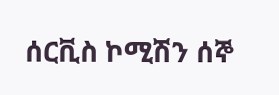ሰርቪስ ኮሚሽን ሰኞ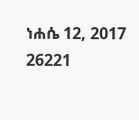ነሐሴ 12, 2017 26221